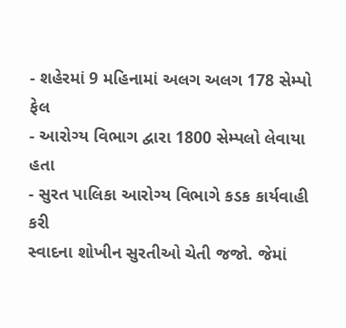- શહેરમાં 9 મહિનામાં અલગ અલગ 178 સેમ્પો ફેલ
- આરોગ્ય વિભાગ દ્વારા 1800 સેમ્પલો લેવાયા હતા
- સુરત પાલિકા આરોગ્ય વિભાગે કડક કાર્યવાહી કરી
સ્વાદના શોખીન સુરતીઓ ચેતી જજો. જેમાં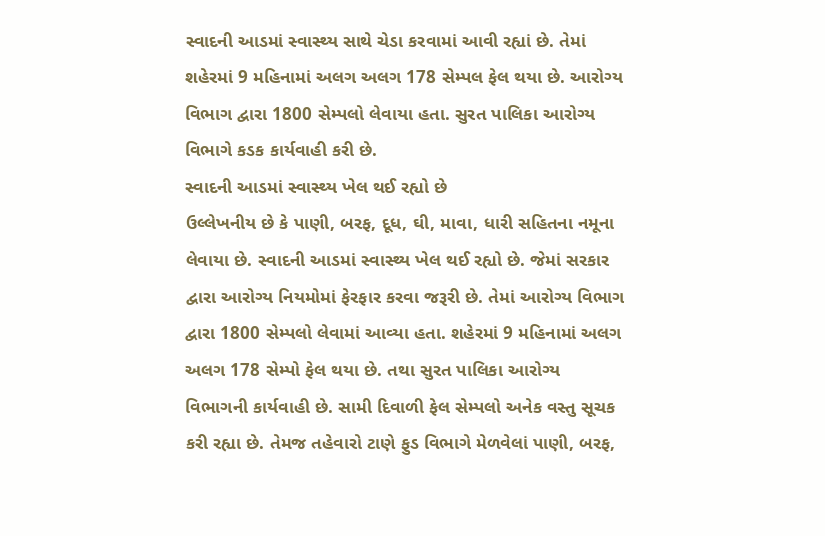સ્વાદની આડમાં સ્વાસ્થ્ય સાથે ચેડા કરવામાં આવી રહ્યાં છે. તેમાં શહેરમાં 9 મહિનામાં અલગ અલગ 178 સેમ્પલ ફેલ થયા છે. આરોગ્ય વિભાગ દ્વારા 1800 સેમ્પલો લેવાયા હતા. સુરત પાલિકા આરોગ્ય વિભાગે કડક કાર્યવાહી કરી છે.
સ્વાદની આડમાં સ્વાસ્થ્ય ખેલ થઈ રહ્યો છે
ઉલ્લેખનીય છે કે પાણી, બરફ, દૂધ, ઘી, માવા, ધારી સહિતના નમૂના લેવાયા છે. સ્વાદની આડમાં સ્વાસ્થ્ય ખેલ થઈ રહ્યો છે. જેમાં સરકાર દ્વારા આરોગ્ય નિયમોમાં ફેરફાર કરવા જરૂરી છે. તેમાં આરોગ્ય વિભાગ દ્વારા 1800 સેમ્પલો લેવામાં આવ્યા હતા. શહેરમાં 9 મહિનામાં અલગ અલગ 178 સેમ્પો ફેલ થયા છે. તથા સુરત પાલિકા આરોગ્ય વિભાગની કાર્યવાહી છે. સામી દિવાળી ફેલ સેમ્પલો અનેક વસ્તુ સૂચક કરી રહ્યા છે. તેમજ તહેવારો ટાણે ફુડ વિભાગે મેળવેલાં પાણી, બરફ,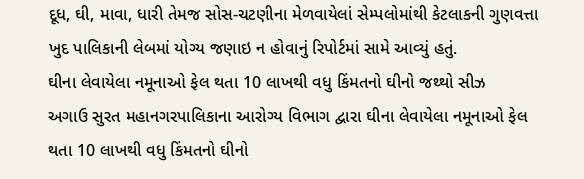દૂધ, ઘી, માવા, ધારી તેમજ સોસ-ચટણીના મેળવાયેલાં સેમ્પલોમાંથી કેટલાકની ગુણવત્તા ખુદ પાલિકાની લેબમાં યોગ્ય જણાઇ ન હોવાનું રિપોર્ટમાં સામે આવ્યું હતું.
ઘીના લેવાયેલા નમૂનાઓ ફેલ થતા 10 લાખથી વધુ કિંમતનો ઘીનો જથ્થો સીઝ
અગાઉ સુરત મહાનગરપાલિકાના આરોગ્ય વિભાગ દ્વારા ઘીના લેવાયેલા નમૂનાઓ ફેલ થતા 10 લાખથી વધુ કિંમતનો ઘીનો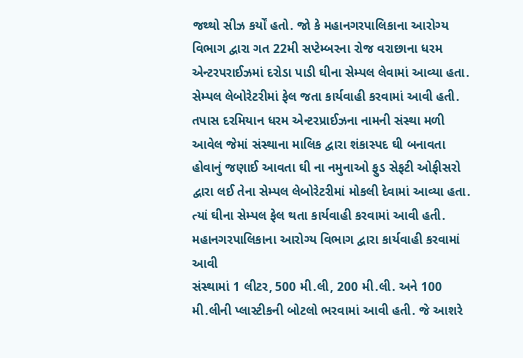જથ્થો સીઝ કર્યોં હતો. જો કે મહાનગરપાલિકાના આરોગ્ય વિભાગ દ્વારા ગત 22મી સપ્ટેમ્બરના રોજ વરાછાના ધરમ એન્ટરપરાઈઝમાં દરોડા પાડી ઘીના સેમ્પલ લેવામાં આવ્યા હતા. સેમ્પલ લેબોરેટરીમાં ફેલ જતા કાર્યવાહી કરવામાં આવી હતી. તપાસ દરમિયાન ધરમ એન્ટરપ્રાઈઝના નામની સંસ્થા મળી આવેલ જેમાં સંસ્થાના માલિક દ્વારા શંકાસ્પદ ઘી બનાવતા હોવાનું જણાઈ આવતા ઘી ના નમુનાઓ ફુડ સેફટી ઓફીસરો દ્વારા લઈ તેના સેમ્પલ લેબોરેટરીમાં મોકલી દેવામાં આવ્યા હતા. ત્યાં ઘીના સેમ્પલ ફેલ થતા કાર્યવાહી કરવામાં આવી હતી.
મહાનગરપાલિકાના આરોગ્ય વિભાગ દ્વારા કાર્યવાહી કરવામાં આવી
સંસ્થામાં 1 લીટર, 500 મી.લી, 200 મી.લી. અને 100 મી.લીની પ્લાસ્ટીકની બોટલો ભરવામાં આવી હતી. જે આશરે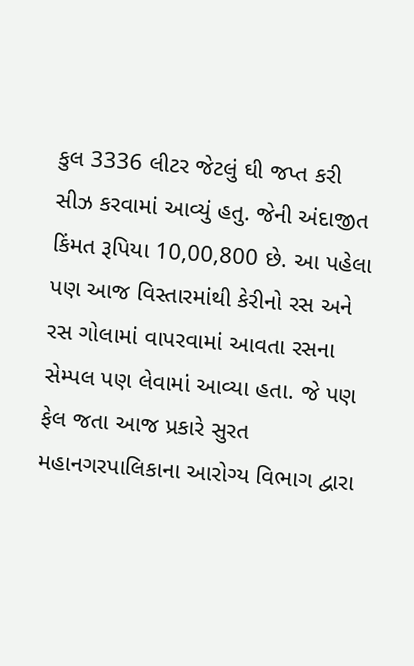કુલ 3336 લીટર જેટલું ઘી જપ્ત કરી સીઝ કરવામાં આવ્યું હતુ. જેની અંદાજીત કિંમત રૂપિયા 10,00,800 છે. આ પહેલા પણ આજ વિસ્તારમાંથી કેરીનો રસ અને રસ ગોલામાં વાપરવામાં આવતા રસના સેમ્પલ પણ લેવામાં આવ્યા હતા. જે પણ ફેલ જતા આજ પ્રકારે સુરત મહાનગરપાલિકાના આરોગ્ય વિભાગ દ્વારા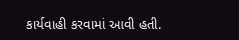કાર્યવાહી કરવામાં આવી હતી.